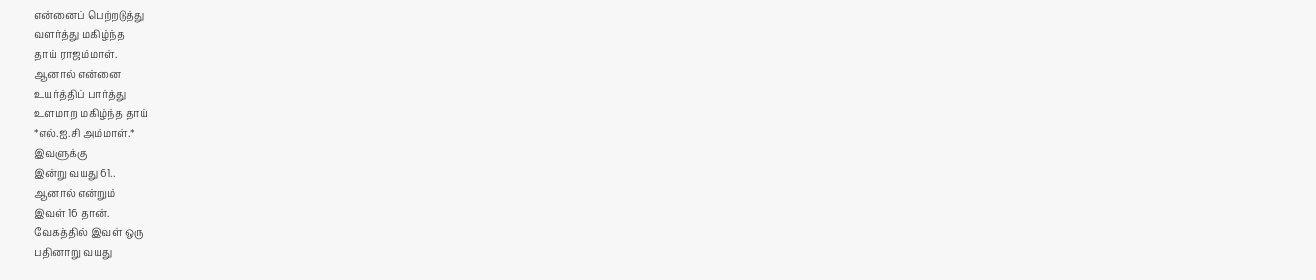என்னைப் பெற்றடுத்து
வளர்த்து மகிழ்ந்த
தாய் ராஜம்மாள்.
ஆனால் என்னை
உயர்த்திப் பார்த்து
உளமாற மகிழ்ந்த தாய்
*எல்.ஐ.சி அம்மாள்.*
இவளுக்கு
இன்று வயது 61..
ஆனால் என்றும்
இவள் 16 தான்.
வேகத்தில் இவள் ஒரு
பதினாறு வயது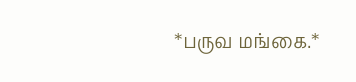*பருவ மங்கை.*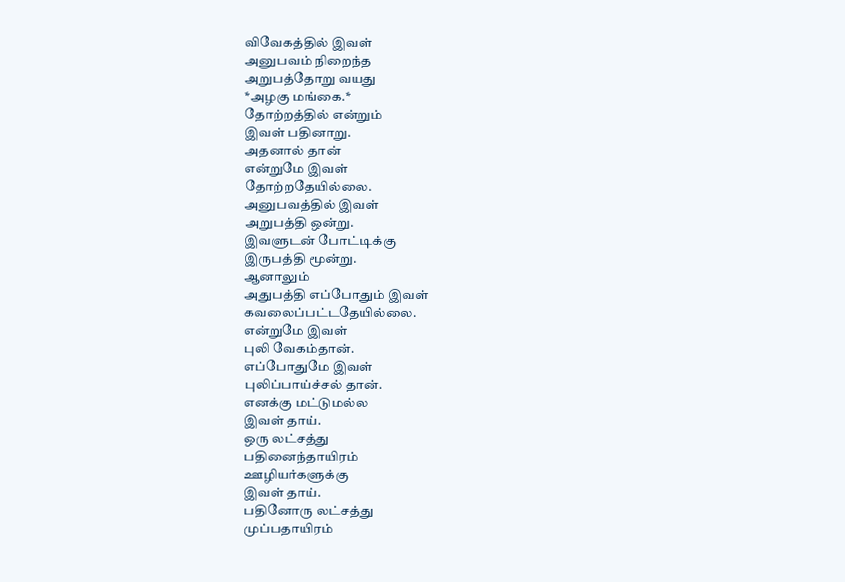விவேகத்தில் இவள்
அனுபவம் நிறைந்த
அறுபத்தோறு வயது
*அழகு மங்கை.*
தோற்றத்தில் என்றும்
இவள் பதினாறு.
அதனால் தான்
என்றுமே இவள்
தோற்றதேயில்லை.
அனுபவத்தில் இவள்
அறுபத்தி ஒன்று.
இவளுடன் போட்டிக்கு
இருபத்தி மூன்று.
ஆனாலும்
அதுபத்தி எப்போதும் இவள்
கவலைப்பட்டதேயில்லை.
என்றுமே இவள்
புலி வேகம்தான்.
எப்போதுமே இவள்
புலிப்பாய்ச்சல் தான்.
எனக்கு மட்டுமல்ல
இவள் தாய்.
ஒரு லட்சத்து
பதினைந்தாயிரம்
ஊழியர்களுக்கு
இவள் தாய்.
பதினோரு லட்சத்து
முப்பதாயிரம்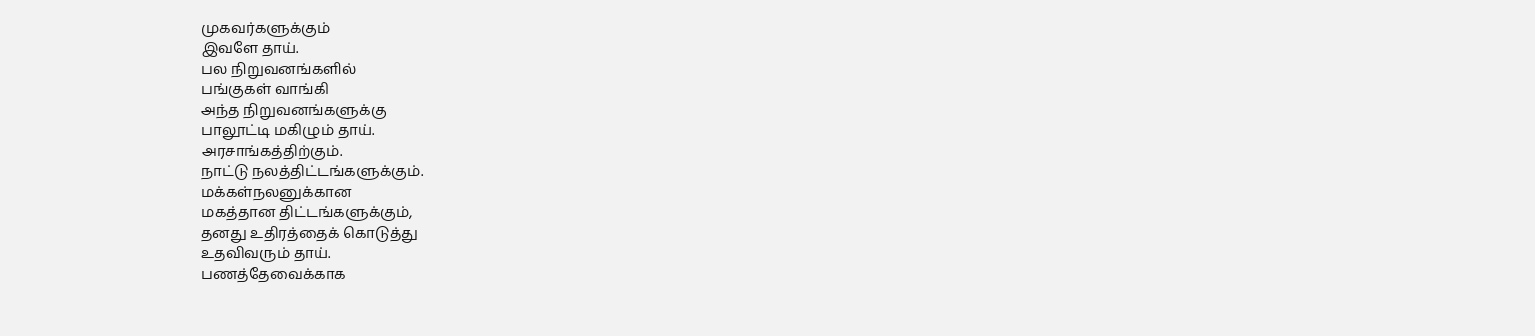முகவர்களுக்கும்
இவளே தாய்.
பல நிறுவனங்களில்
பங்குகள் வாங்கி
அந்த நிறுவனங்களுக்கு
பாலூட்டி மகிழும் தாய்.
அரசாங்கத்திற்கும்.
நாட்டு நலத்திட்டங்களுக்கும்.
மக்கள்நலனுக்கான
மகத்தான திட்டங்களுக்கும்,
தனது உதிரத்தைக் கொடுத்து
உதவிவரும் தாய்.
பணத்தேவைக்காக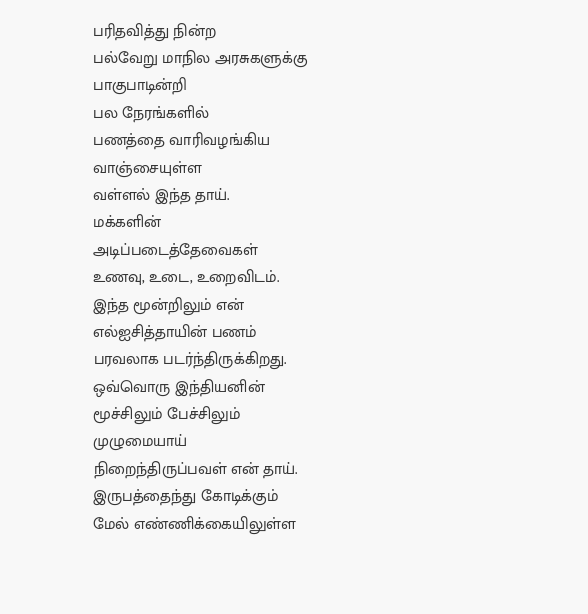பரிதவித்து நின்ற
பல்வேறு மாநில அரசுகளுக்கு
பாகுபாடின்றி
பல நேரங்களில்
பணத்தை வாரிவழங்கிய
வாஞ்சையுள்ள
வள்ளல் இந்த தாய்.
மக்களின்
அடிப்படைத்தேவைகள்
உணவு, உடை, உறைவிடம்.
இந்த மூன்றிலும் என்
எல்ஐசித்தாயின் பணம்
பரவலாக படர்ந்திருக்கிறது.
ஒவ்வொரு இந்தியனின்
மூச்சிலும் பேச்சிலும்
முழுமையாய்
நிறைந்திருப்பவள் என் தாய்.
இருபத்தைந்து கோடிக்கும்
மேல் எண்ணிக்கையிலுள்ள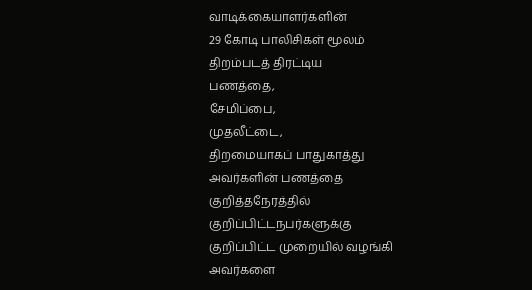வாடிக்கையாளர்களின்
29 கோடி பாலிசிகள் மூலம்
திறம்படத் திரட்டிய
பணத்தை,
சேமிப்பை,
முதலீட்டை,
திறமையாகப் பாதுகாத்து
அவர்களின் பணத்தை
குறித்தநேரத்தில்
குறிப்பிட்டநபர்களுக்கு
குறிப்பிட்ட முறையில் வழங்கி
அவர்களை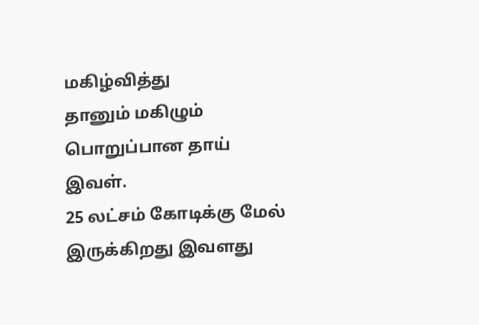மகிழ்வித்து
தானும் மகிழும்
பொறுப்பான தாய் இவள்.
25 லட்சம் கோடிக்கு மேல்
இருக்கிறது இவளது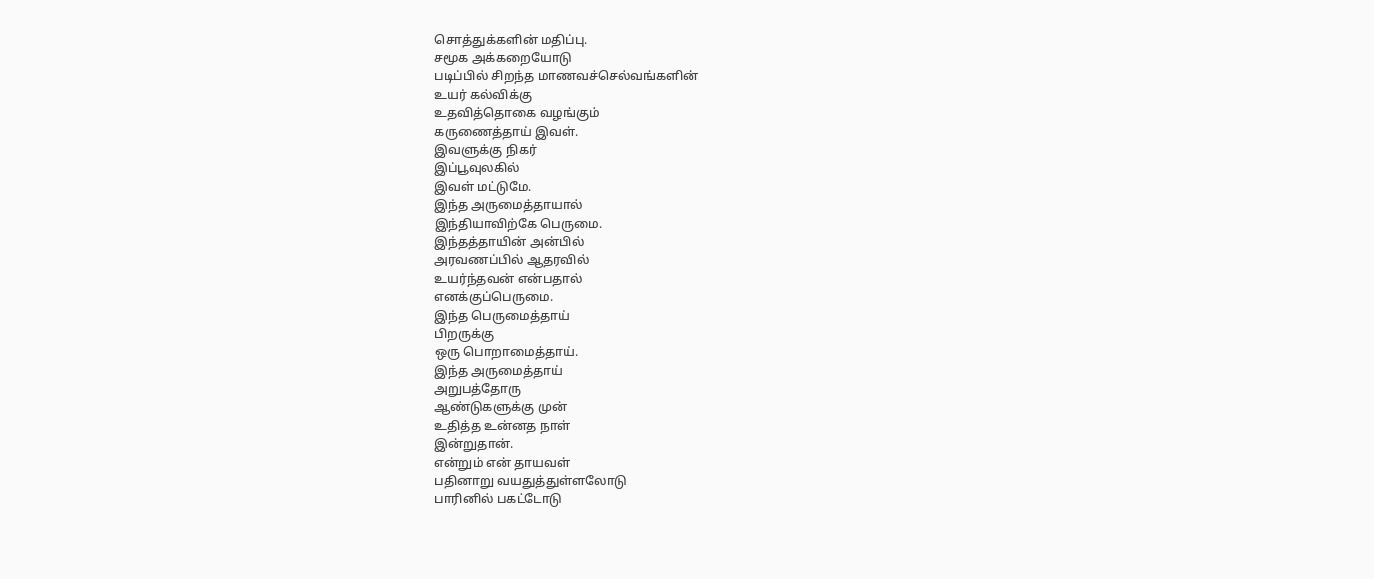சொத்துக்களின் மதிப்பு.
சமூக அக்கறையோடு
படிப்பில் சிறந்த மாணவச்செல்வங்களின்
உயர் கல்விக்கு
உதவித்தொகை வழங்கும்
கருணைத்தாய் இவள்.
இவளுக்கு நிகர்
இப்பூவுலகில்
இவள் மட்டுமே.
இந்த அருமைத்தாயால்
இந்தியாவிற்கே பெருமை.
இந்தத்தாயின் அன்பில்
அரவணப்பில் ஆதரவில்
உயர்ந்தவன் என்பதால்
எனக்குப்பெருமை.
இந்த பெருமைத்தாய்
பிறருக்கு
ஒரு பொறாமைத்தாய்.
இந்த அருமைத்தாய்
அறுபத்தோரு
ஆண்டுகளுக்கு முன்
உதித்த உன்னத நாள்
இன்றுதான்.
என்றும் என் தாயவள்
பதினாறு வயதுத்துள்ளலோடு
பாரினில் பகட்டோடு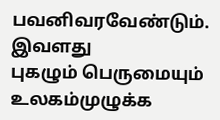பவனிவரவேண்டும்.
இவளது
புகழும் பெருமையும்
உலகம்முழுக்க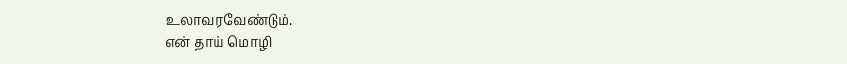உலாவரவேண்டும்.
என் தாய் மொழி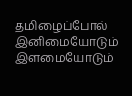தமிழைப்போல்
இனிமையோடும்
இளமையோடும்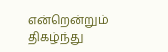என்றென்றும் திகழ்ந்து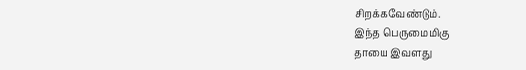சிறக்கவேண்டும்.
இந்த பெருமைமிகு
தாயை இவளது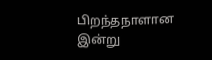பிறந்தநாளான இன்று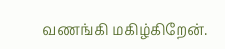வணங்கி மகிழ்கிறேன்.